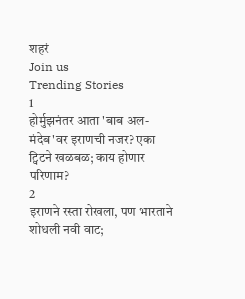शहरं
Join us
Trending Stories
1
होर्मुझनंतर आता 'बाब अल-मंदेब'वर इराणची नजर? एका ट्विटने खळबळ; काय होणार परिणाम?
2
इराणने रस्ता रोखला, पण भारताने शोधली नवी वाट;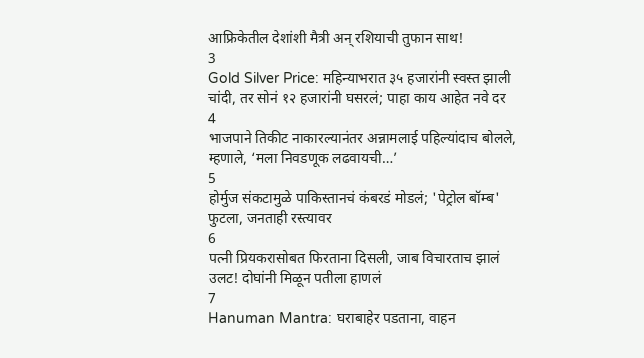आफ्रिकेतील देशांशी मैत्री अन् रशियाची तुफान साथ!
3
Gold Silver Price: महिन्याभरात ३५ हजारांनी स्वस्त झाली चांदी, तर सोनं १२ हजारांनी घसरलं; पाहा काय आहेत नवे दर
4
भाजपाने तिकीट नाकारल्यानंतर अन्नामलाई पहिल्यांदाच बोलले, म्हणाले, ‘मला निवडणूक लढवायची…’
5
होर्मुज संकटामुळे पाकिस्तानचं कंबरडं मोडलं; 'पेट्रोल बॉम्ब' फुटला, जनताही रस्त्यावर
6
पत्नी प्रियकरासोबत फिरताना दिसली, जाब विचारताच झालं उलट! दोघांनी मिळून पतीला हाणलं
7
Hanuman Mantra: घराबाहेर पडताना, वाहन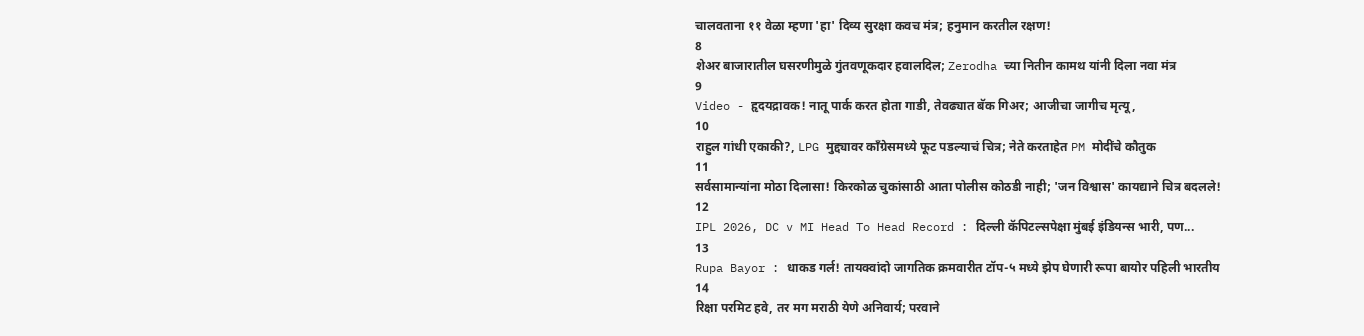चालवताना ११ वेळा म्हणा 'हा' दिव्य सुरक्षा कवच मंत्र; हनुमान करतील रक्षण!
8
शेअर बाजारातील घसरणीमुळे गुंतवणूकदार हवालदिल; Zerodha च्या नितीन कामथ यांनी दिला नवा मंत्र
9
Video - हृदयद्रावक! नातू पार्क करत होता गाडी, तेवढ्यात बॅक गिअर; आजीचा जागीच मृत्यू,
10
राहुल गांधी एकाकी?, LPG मुद्द्यावर काँग्रेसमध्ये फूट पडल्याचं चित्र; नेते करताहेत PM मोदींचे कौतुक
11
सर्वसामान्यांना मोठा दिलासा! किरकोळ चुकांसाठी आता पोलीस कोठडी नाही; 'जन विश्वास' कायद्याने चित्र बदलले!
12
IPL 2026, DC v MI Head To Head Record : दिल्ली कॅपिटल्सपेक्षा मुंबई इंडियन्स भारी, पण...
13
Rupa Bayor : धाकड गर्ल! तायक्वांदो जागतिक क्रमवारीत टॉप-५ मध्ये झेप घेणारी रूपा बायोर पहिली भारतीय
14
रिक्षा परमिट हवे, तर मग मराठी येणे अनिवार्य; परवाने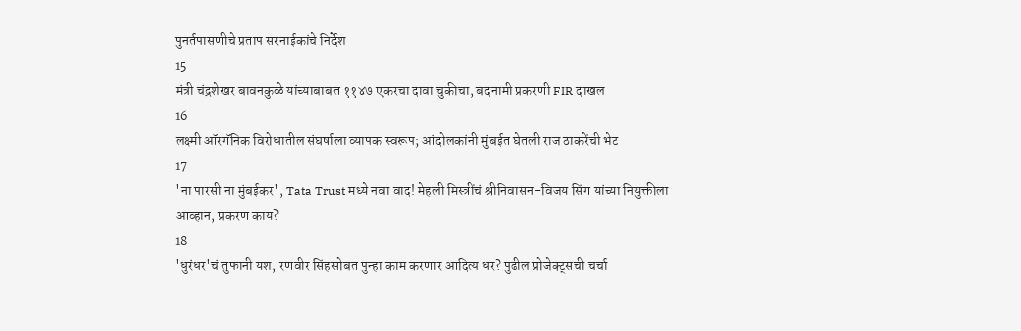पुनर्तपासणीचे प्रताप सरनाईकांचे निर्देश
15
मंत्री चंद्रशेखर बावनकुळे यांच्याबाबत ११४७ एकरचा दावा चुकीचा, बदनामी प्रकरणी FIR दाखल
16
लक्ष्मी ऑरगॅनिक विरोधातील संघर्षाला व्यापक स्वरूप; आंदोलकांनी मुंबईत घेतली राज ठाकरेंची भेट
17
'ना पारसी ना मुंबईकर', Tata Trust मध्ये नवा वाद! मेहली मिस्त्रींचं श्रीनिवासन-विजय सिंग यांच्या नियुक्तीला आव्हान, प्रकरण काय?
18
'धुरंधर'चं तुफानी यश, रणवीर सिंहसोबत पुन्हा काम करणार आदित्य धर? पुढील प्रोजेक्ट्सची चर्चा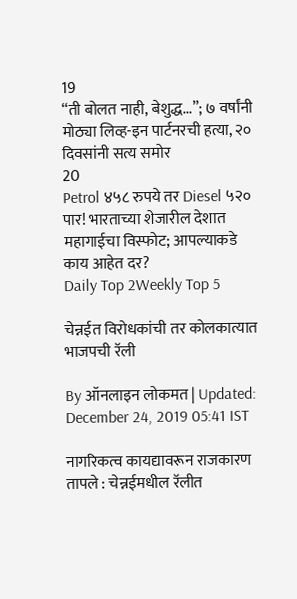19
“ती बोलत नाही, बेशुद्ध...”; ७ वर्षांनी मोठ्या लिव्ह-इन पार्टनरची हत्या, २० दिवसांनी सत्य समोर
20
Petrol ४५८ रुपये तर Diesel ५२० पार! भारताच्या शेजारील देशात महागाईचा विस्फोट; आपल्याकडे काय आहेत दर?
Daily Top 2Weekly Top 5

चेन्नईत विरोधकांची तर कोलकात्यात भाजपची रॅली

By ऑनलाइन लोकमत | Updated: December 24, 2019 05:41 IST

नागरिकत्व कायद्यावरून राजकारण तापले : चेन्नईमधील रॅलीत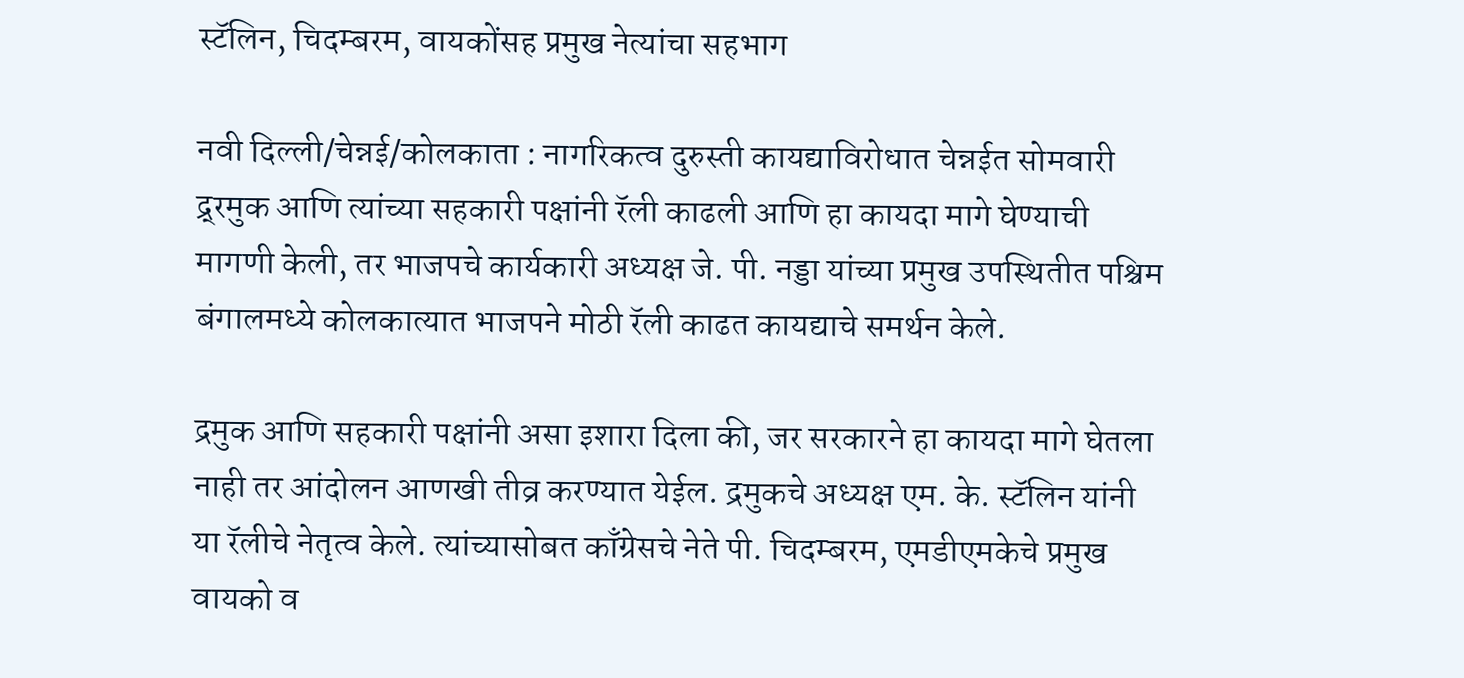स्टॅलिन, चिदम्बरम, वायकोंसह प्रमुख नेत्यांचा सहभाग

नवी दिल्ली/चेन्नई/कोलकाता : नागरिकत्व दुरुस्ती कायद्याविरोधात चेन्नईत सोमवारी द्र्रमुक आणि त्यांच्या सहकारी पक्षांनी रॅली काढली आणि हा कायदा मागे घेण्याची मागणी केली, तर भाजपचे कार्यकारी अध्यक्ष जे. पी. नड्डा यांच्या प्रमुख उपस्थितीत पश्चिम बंगालमध्ये कोलकात्यात भाजपने मोठी रॅली काढत कायद्याचे समर्थन केले.

द्रमुक आणि सहकारी पक्षांनी असा इशारा दिला की, जर सरकारने हा कायदा मागे घेतला नाही तर आंदोलन आणखी तीव्र करण्यात येईल. द्रमुकचे अध्यक्ष एम. के. स्टॅलिन यांनी या रॅलीचे नेतृत्व केले. त्यांच्यासोबत काँग्रेसचे नेते पी. चिदम्बरम, एमडीएमकेचे प्रमुख वायको व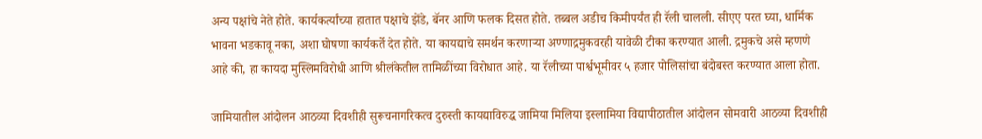अन्य पक्षांचे नेते होते. कार्यकर्त्यांच्या हातात पक्षाचे झेंडे, बॅनर आणि फलक दिसत होते. तब्बल अडीच किमीपर्यंत ही रॅली चालली. सीएए परत घ्या, धार्मिक भावना भडकावू नका, अशा घोषणा कार्यकर्ते देत होते. या कायद्याचे समर्थन करणाऱ्या अण्णाद्रमुकवरही यावेळी टीका करण्यात आली. द्रमुकचे असे म्हणणे आहे की, हा कायदा मुस्लिमविरोधी आणि श्रीलंकेतील तामिळींच्या विरोधात आहे. या रॅलीच्या पार्श्वभूमीवर ५ हजार पोलिसांचा बंदोबस्त करण्यात आला होता.

जामियातील आंदोलन आठव्या दिवशीही सुरूचनागरिकत्व दुरुस्ती कायद्याविरुद्ध जामिया मिलिया इस्लामिया विद्यापीठातील आंदोलन सोमवारी आठव्या दिवशीही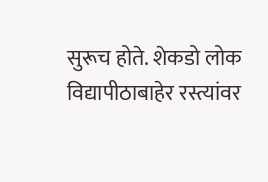सुरूच होते. शेकडो लोक विद्यापीठाबाहेर रस्त्यांवर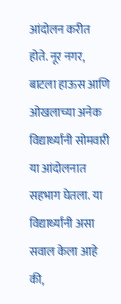आंदोलन करीत होते. नूर नगर, बाटला हाऊस आणि ओखलाच्या अनेक विद्यार्थ्यांनी सोमवारी या आंदोलनात सहभाग घेतला. या विद्यार्थ्यांनी असा सवाल केला आहे की,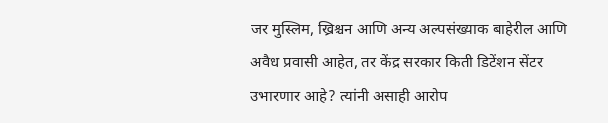जर मुस्लिम, ख्रिश्चन आणि अन्य अल्पसंख्याक बाहेरील आणि अवैध प्रवासी आहेत, तर केंद्र सरकार किती डिटेंशन सेंटर उभारणार आहे? त्यांनी असाही आरोप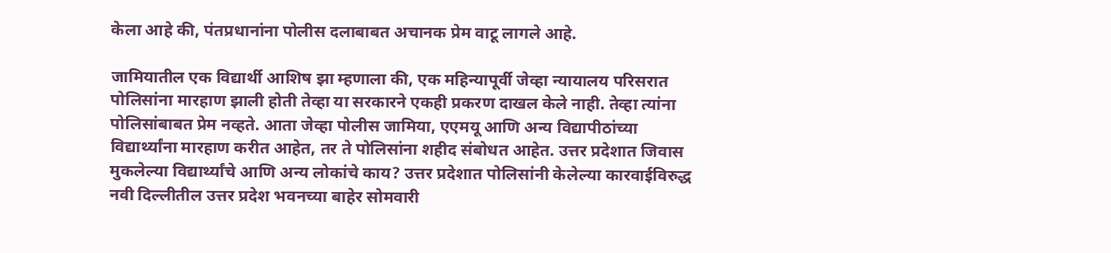केला आहे की, पंतप्रधानांना पोलीस दलाबाबत अचानक प्रेम वाटू लागले आहे.

जामियातील एक विद्यार्थी आशिष झा म्हणाला की, एक महिन्यापूर्वी जेव्हा न्यायालय परिसरात पोलिसांना मारहाण झाली होती तेव्हा या सरकारने एकही प्रकरण दाखल केले नाही. तेव्हा त्यांना पोलिसांबाबत प्रेम नव्हते. आता जेव्हा पोलीस जामिया, एएमयू आणि अन्य विद्यापीठांच्या विद्यार्थ्यांना मारहाण करीत आहेत, तर ते पोलिसांना शहीद संबोधत आहेत. उत्तर प्रदेशात जिवास मुकलेल्या विद्यार्थ्यांचे आणि अन्य लोकांचे काय? उत्तर प्रदेशात पोलिसांनी केलेल्या कारवाईविरुद्ध नवी दिल्लीतील उत्तर प्रदेश भवनच्या बाहेर सोमवारी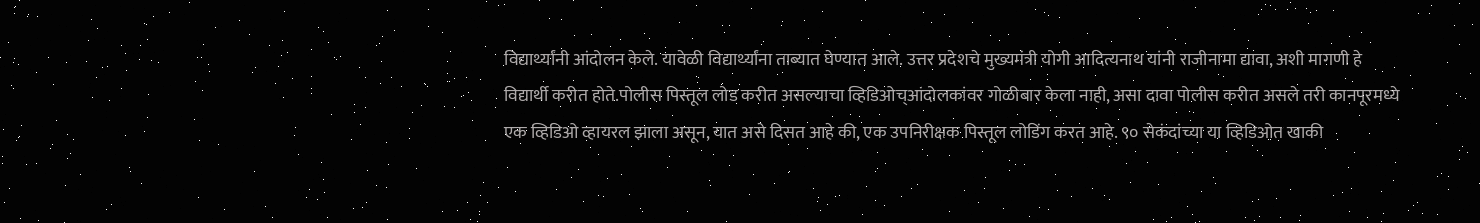विद्यार्थ्यांनी आंदोलन केले. यावेळी विद्यार्थ्यांना ताब्यात घेण्यात आले. उत्तर प्रदेशचे मुख्यमंत्री योगी आदित्यनाथ यांनी राजीनामा द्यावा, अशी मागणी हे विद्यार्थी करीत होते.पोलीस पिस्तूल लोड करीत असल्याचा व्हिडिओच्आंदोलकांवर गोळीबार केला नाही, असा दावा पोलीस करीत असले तरी कानपूरमध्ये एक व्हिडिओ व्हायरल झाला असून, यात असे दिसत आहे की, एक उपनिरीक्षक पिस्तूल लोडिंग करत आहे. ९० सेकंदांच्या या व्हिडिओत खाकी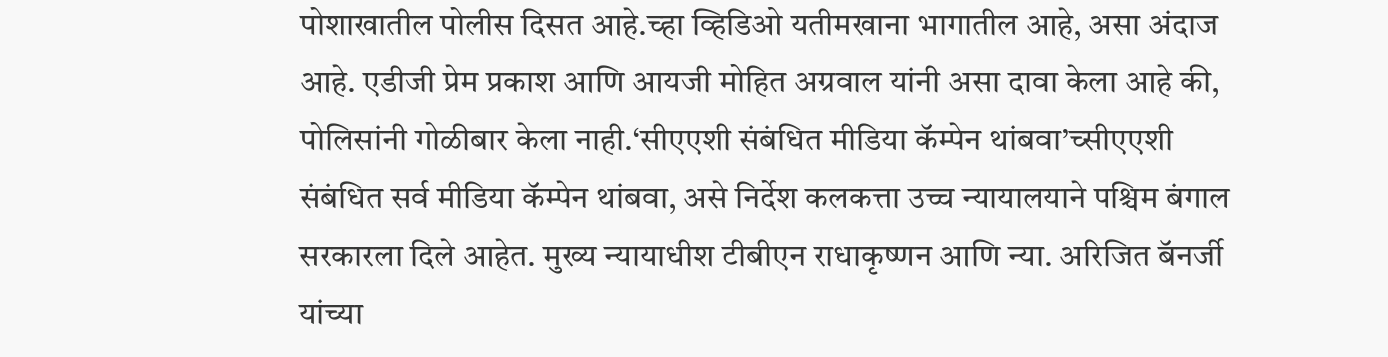पोशाखातील पोलीस दिसत आहे.च्हा व्हिडिओ यतीमखाना भागातील आहे, असा अंदाज आहे. एडीजी प्रेम प्रकाश आणि आयजी मोहित अग्रवाल यांनी असा दावा केला आहे की, पोलिसांनी गोळीबार केला नाही.‘सीएएशी संबंधित मीडिया कॅम्पेन थांबवा’च्सीएएशी संबंधित सर्व मीडिया कॅम्पेन थांबवा, असे निर्देश कलकत्ता उच्च न्यायालयाने पश्चिम बंगाल सरकारला दिले आहेत. मुख्य न्यायाधीश टीबीएन राधाकृष्णन आणि न्या. अरिजित बॅनर्जी यांच्या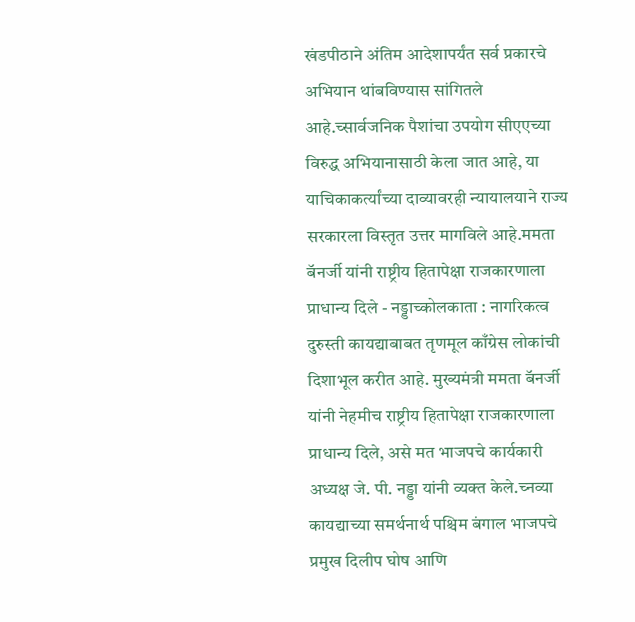खंडपीठाने अंतिम आदेशापर्यंत सर्व प्रकारचे अभियान थांबविण्यास सांगितले आहे.च्सार्वजनिक पैशांचा उपयोग सीएएच्या विरुद्ध अभियानासाठी केला जात आहे, या याचिकाकर्त्यांच्या दाव्यावरही न्यायालयाने राज्य सरकारला विस्तृत उत्तर मागविले आहे.ममता बॅनर्जी यांनी राष्ट्रीय हितापेक्षा राजकारणाला प्राधान्य दिले - नड्डाच्कोलकाता : नागरिकत्व दुरुस्ती कायद्याबाबत तृणमूल काँग्रेस लोकांची दिशाभूल करीत आहे. मुख्यमंत्री ममता बॅनर्जी यांनी नेहमीच राष्ट्रीय हितापेक्षा राजकारणाला प्राधान्य दिले, असे मत भाजपचे कार्यकारी अध्यक्ष जे. पी. नड्डा यांनी व्यक्त केले.च्नव्या कायद्याच्या समर्थनार्थ पश्चिम बंगाल भाजपचे प्रमुख दिलीप घोष आणि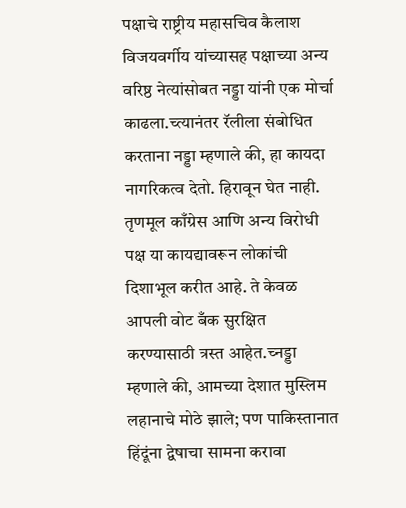पक्षाचे राष्ट्रीय महासचिव कैलाश विजयवर्गीय यांच्यासह पक्षाच्या अन्य वरिष्ठ नेत्यांसोबत नड्डा यांनी एक मोर्चा काढला.च्त्यानंतर रॅलीला संबोधित करताना नड्डा म्हणाले की, हा कायदा नागरिकत्व देतो. हिरावून घेत नाही. तृणमूल काँग्रेस आणि अन्य विरोधी पक्ष या कायद्यावरून लोकांची दिशाभूल करीत आहे. ते केवळ आपली वोट बँक सुरक्षित करण्यासाठी त्रस्त आहेत.च्नड्डा म्हणाले की, आमच्या देशात मुस्लिम लहानाचे मोठे झाले; पण पाकिस्तानात हिंदूंना द्वेषाचा सामना करावा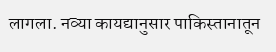लागला. नव्या कायद्यानुसार पाकिस्तानातून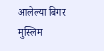आलेल्या बिगर मुस्लिम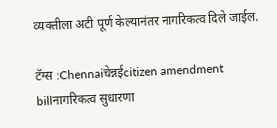व्यक्तीला अटी पूर्ण केल्यानंतर नागरिकत्व दिले जाईल.

टॅग्स :Chennaiचेन्नईcitizen amendment billनागरिकत्व सुधारणा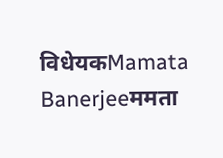विधेयकMamata Banerjeeममता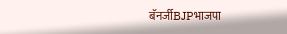बॅनर्जीBJPभाजपा